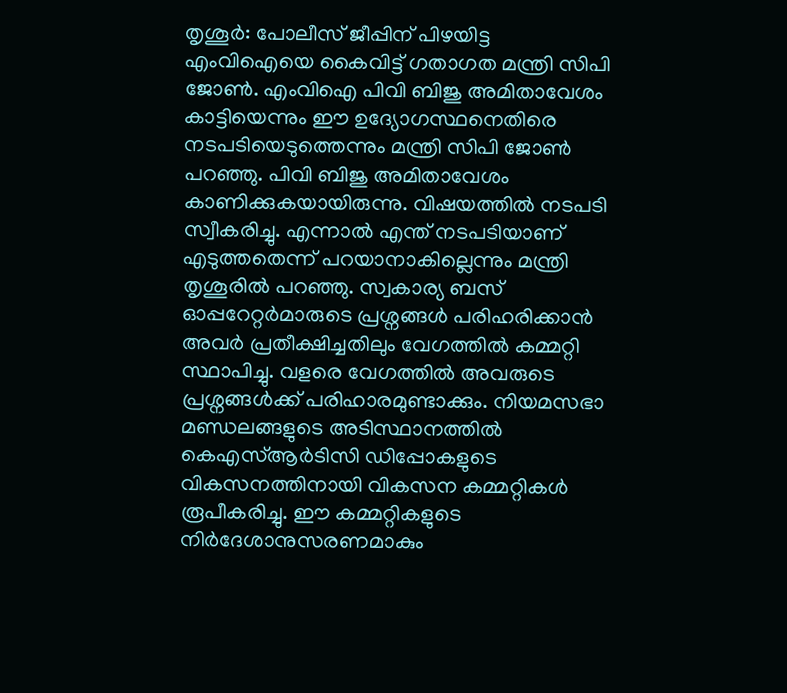തൃശൂർ: പോലീസ് ജീപ്പിന് പിഴയിട്ട എംവിഐയെ കൈവിട്ട് ഗതാഗത മന്ത്രി സിപി ജോൺ. എംവിഐ പിവി ബിജു അമിതാവേശം കാട്ടിയെന്നും ഈ ഉദ്യോഗസ്ഥനെതിരെ നടപടിയെടുത്തെന്നും മന്ത്രി സിപി ജോൺ പറഞ്ഞു. പിവി ബിജു അമിതാവേശം കാണിക്കുകയായിരുന്നു. വിഷയത്തിൽ നടപടി സ്വീകരിച്ചു. എന്നാൽ എന്ത് നടപടിയാണ് എടുത്തതെന്ന് പറയാനാകില്ലെന്നും മന്ത്രി തൃശൂരിൽ പറഞ്ഞു. സ്വകാര്യ ബസ് ഓപ്പറേറ്റർമാരുടെ പ്രശ്നങ്ങൾ പരിഹരിക്കാൻ അവർ പ്രതീക്ഷിച്ചതിലും വേഗത്തിൽ കമ്മറ്റി സ്ഥാപിച്ചു. വളരെ വേഗത്തിൽ അവരുടെ പ്രശ്നങ്ങൾക്ക് പരിഹാരമുണ്ടാക്കും. നിയമസഭാ മണ്ഡലങ്ങളുടെ അടിസ്ഥാനത്തിൽ കെഎസ്ആർടിസി ഡിപ്പോകളുടെ വികസനത്തിനായി വികസന കമ്മറ്റികൾ രൂപീകരിച്ചു. ഈ കമ്മറ്റികളുടെ നിർദേശാനുസരണമാകും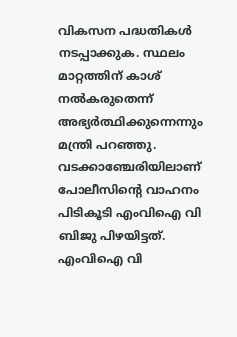വികസന പദ്ധതികൾ നടപ്പാക്കുക. സ്ഥലം മാറ്റത്തിന് കാശ് നൽകരുതെന്ന് അഭ്യർത്ഥിക്കുന്നെന്നും മന്ത്രി പറഞ്ഞു.
വടക്കാഞ്ചേരിയിലാണ് പോലീസിന്റെ വാഹനം പിടികൂടി എംവിഐ വി ബിജു പിഴയിട്ടത്. എംവിഐ വി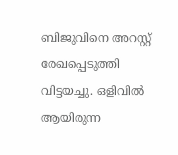ബിജുവിനെ അറസ്റ്റ് രേഖപ്പെടുത്തി വിട്ടയച്ചു. ഒളിവിൽ ആയിരുന്ന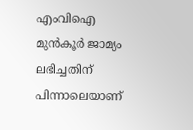എംവിഐ മുൻകൂർ ജാമ്യം ലഭിച്ചതിന് പിന്നാലെയാണ്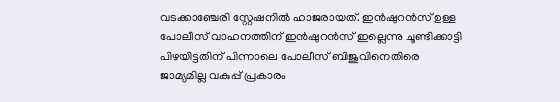വടക്കാഞ്ചേരി സ്റ്റേഷനിൽ ഹാജരായത്. ഇൻഷുറൻസ് ഉള്ള പോലീസ് വാഹനത്തിന് ഇൻഷുറൻസ് ഇല്ലെന്നു ചൂണ്ടിക്കാട്ടി പിഴയിട്ടതിന് പിന്നാലെ പോലീസ് ബിജുവിനെതിരെ ജാമ്യമില്ല വകുപ്പ് പ്രകാരം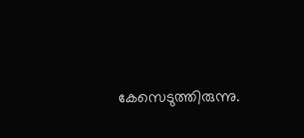കേസെടുത്തിരുന്നു.